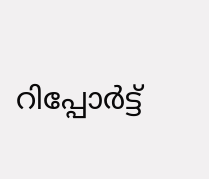റിപ്പോര്‍ട്ട്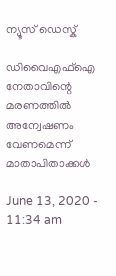ന്യൂസ് ഡെസ്ക്

ഡിവൈഎഫ്‌ഐ നേതാവിന്റെ മരണത്തില്‍ അന്വേഷണം വേണമെന്ന് മാതാപിതാക്കള്‍

June 13, 2020 - 11:34 am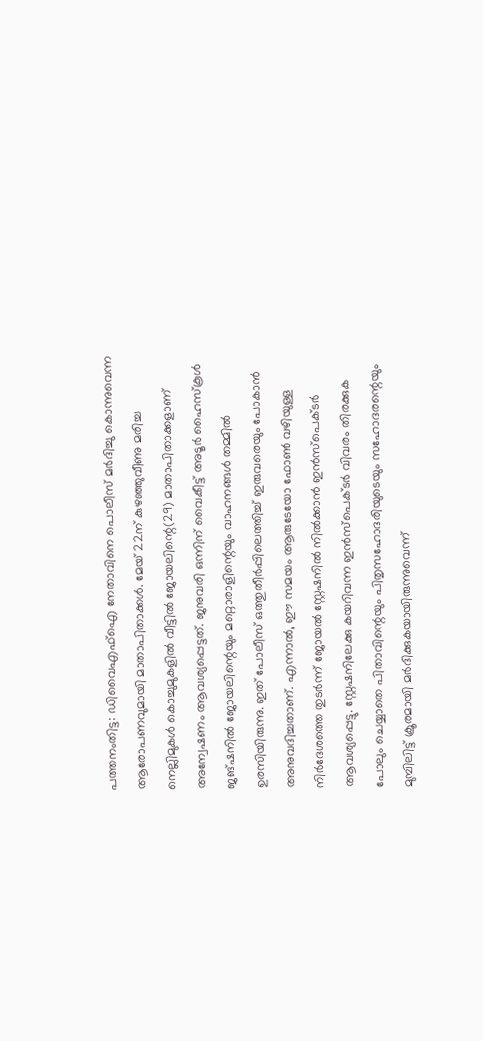പത്തനംതിട്ട: ഡിവൈഎഫ്ഐ നേതാവിനെ പൊലീസ് മര്‍ദിച്ചു കൊന്നുവെന്ന ആരോപണവുമായി മാതാപിതാക്കള്‍. മേയ് 22ന് കുഴഞ്ഞുവീണു മരിച്ച നെല്ലിമുകള്‍ കൊച്ചുമുകളില്‍ വീട്ടില്‍ ജോയലിന്റെ(29) മാതാപിതാക്കളാണ് അന്വേഷണം ആവശ്യപ്പെട്ടത്. ജനുവരി ഒന്നിന് വൈകീട്ട് അടൂര്‍ ഹൈസ്‌കൂള്‍ ജങ്ഷനില്‍ ജോയലിന്റെയും മറ്റൊരാളിന്റെയും വാഹനങ്ങള്‍ തമ്മില്‍ ഉരസിയിരുന്നു. ഇത് പോലീസ് ഒത്തുതീര്‍പ്പിലെത്തിച്ച് ഇരുവരെയും പോകാന്‍ അനുവദിച്ചതാണ്. എന്നാല്‍, ഈ സമയം ആരുടേയോ ഫോണ്‍ വഴിയുള്ള നിര്‍ദേശത്തെ തുടര്‍ന്ന് ജോയല്‍ സ്റ്റേഷനില്‍ നില്‍ക്കാന്‍ ഇന്‍സ്പെക്ടര്‍ ആവശ്യപ്പെട്ടു. സ്റ്റേഷനിലേക്കു കയറിവന്ന ഇന്‍സ്പെക്ടര്‍ വിവരം തിരക്കുക പോലും ചെയ്യാതെ പിതാവിന്റെയും പിതൃസഹോദരിയുടെയും സഹോദരന്റെയും മുമ്പിലിട്ട് ക്രൂരമായി മര്‍ദിക്കുകയായിരുന്നുവെന്ന്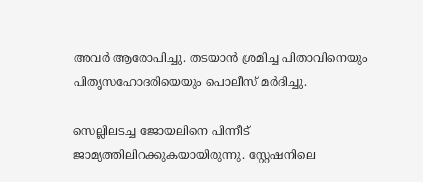അവര്‍ ആരോപിച്ചു. തടയാന്‍ ശ്രമിച്ച പിതാവിനെയും പിതൃസഹോദരിയെയും പൊലീസ് മര്‍ദിച്ചു.

സെല്ലിലടച്ച ജോയലിനെ പിന്നീട് ജാമ്യത്തിലിറക്കുകയായിരുന്നു. സ്റ്റേഷനിലെ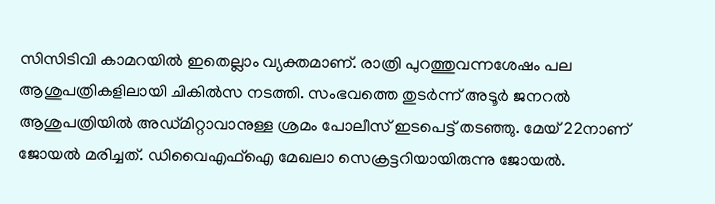സിസിടിവി കാമറയില്‍ ഇതെല്ലാം വ്യക്തമാണ്. രാത്രി പുറത്തുവന്നശേഷം പല ആശുപത്രികളിലായി ചികില്‍സ നടത്തി. സംഭവത്തെ തുടര്‍ന്ന് അടൂര്‍ ജനറല്‍ ആശുപത്രിയില്‍ അഡ്മിറ്റാവാനുള്ള ശ്രമം പോലീസ് ഇടപെട്ട് തടഞ്ഞു. മേയ് 22നാണ് ജോയല്‍ മരിച്ചത്. ഡിവൈഎഫ്ഐ മേഖലാ സെക്രട്ടറിയായിരുന്നു ജോയല്‍.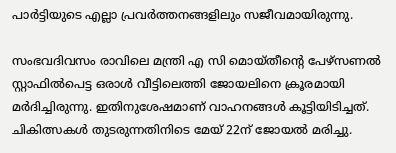പാര്‍ട്ടിയുടെ എല്ലാ പ്രവര്‍ത്തനങ്ങളിലും സജീവമായിരുന്നു.

സംഭവദിവസം രാവിലെ മന്ത്രി എ സി മൊയ്തീന്റെ പേഴ്സണല്‍ സ്റ്റാഫില്‍പെട്ട ഒരാള്‍ വീട്ടിലെത്തി ജോയലിനെ ക്രൂരമായി മര്‍ദിച്ചിരുന്നു. ഇതിനുശേഷമാണ് വാഹനങ്ങള്‍ കൂട്ടിയിടിച്ചത്. ചികിത്സകള്‍ തുടരുന്നതിനിടെ മേയ് 22ന് ജോയല്‍ മരിച്ചു.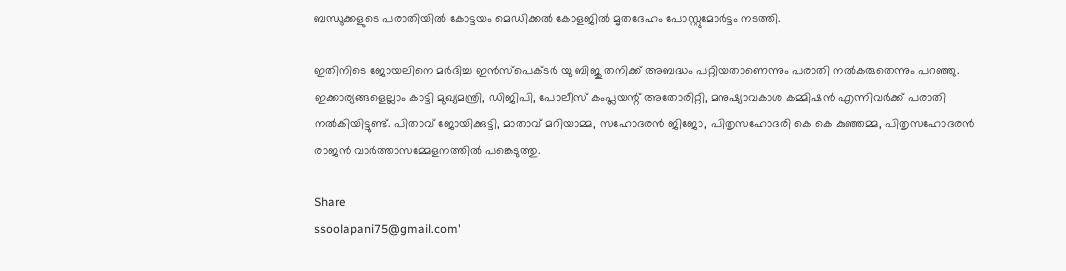ബന്ധുക്കളുടെ പരാതിയില്‍ കോട്ടയം മെഡിക്കല്‍ കോളജില്‍ മൃതദേഹം പോസ്റ്റുമോര്‍ട്ടം നടത്തി.

ഇതിനിടെ ജോയലിനെ മര്‍ദിച്ച ഇന്‍സ്പെക്ടര്‍ യു ബിജു തനിക്ക് അബദ്ധം പറ്റിയതാണെന്നും പരാതി നല്‍കരുതെന്നും പറഞ്ഞു. ഇക്കാര്യങ്ങളെല്ലാം കാട്ടി മുഖ്യമന്ത്രി, ഡിജിപി, പോലീസ് കംപ്ലയന്റ് അതോരിറ്റി, മനുഷ്യാവകാശ കമ്മിഷന്‍ എന്നിവര്‍ക്ക് പരാതി നല്‍കിയിട്ടുണ്ട്. പിതാവ് ജോയിക്കുട്ടി, മാതാവ് മറിയാമ്മ, സഹോദരന്‍ ജിജോ, പിതൃസഹോദരി കെ കെ കുഞ്ഞമ്മ, പിതൃസഹോദരന്‍ രാജന്‍ വാര്‍ത്താസമ്മേളനത്തില്‍ പങ്കെടുത്തു.

Share
ssoolapani75@gmail.com'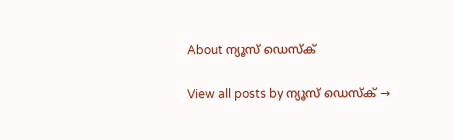About ന്യൂസ് ഡെസ്ക്

View all posts by ന്യൂസ് ഡെസ്ക് →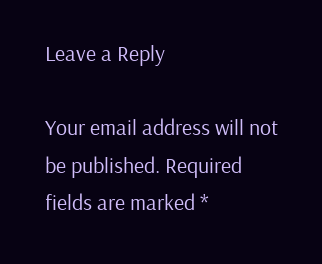Leave a Reply

Your email address will not be published. Required fields are marked *